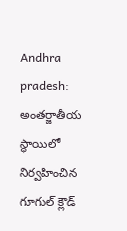Andhra pradesh: అంతర్జాతీయ స్థాయిలో నిర్వహించిన గూగుల్ క్లౌడ్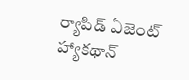ర్యాపిడ్ ఏజెంట్ హ్యాకథాన్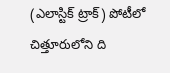(ఎలాస్టిక్ ట్రాక్) పోటీలో చిత్తూరులోని ది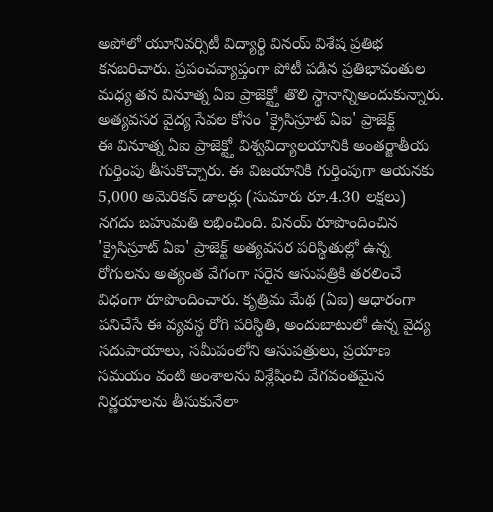అపోలో యూనివర్సిటీ విద్యార్థి వినయ్ విశేష ప్రతిభ కనబరిచారు. ప్రపంచవ్యాప్తంగా పోటీ పడిన ప్రతిభావంతుల మధ్య తన వినూత్న ఏఐ ప్రాజెక్ట్తో తొలి స్థానాన్నిఅందుకున్నారు.
అత్యవసర వైద్య సేవల కోసం 'క్రైసిస్రూట్ ఏఐ' ప్రాజెక్ట్
ఈ వినూత్న ఏఐ ప్రాజెక్ట్తో విశ్వవిద్యాలయానికి అంతర్జాతీయ గుర్తింపు తీసుకొచ్చారు. ఈ విజయానికి గుర్తింపుగా ఆయనకు 5,000 అమెరికన్ డాలర్లు (సుమారు రూ.4.30 లక్షలు) నగదు బహుమతి లభించింది. వినయ్ రూపొందించిన 'క్రైసిస్రూట్ ఏఐ' ప్రాజెక్ట్ అత్యవసర పరిస్థితుల్లో ఉన్న రోగులను అత్యంత వేగంగా సరైన ఆసుపత్రికి తరలించే విధంగా రూపొందించారు. కృత్రిమ మేథ (ఏఐ) ఆధారంగా పనిచేసే ఈ వ్యవస్థ రోగి పరిస్థితి, అందుబాటులో ఉన్న వైద్య సదుపాయాలు, సమీపంలోని ఆసుపత్రులు, ప్రయాణ సమయం వంటి అంశాలను విశ్లేషించి వేగవంతమైన నిర్ణయాలను తీసుకునేలా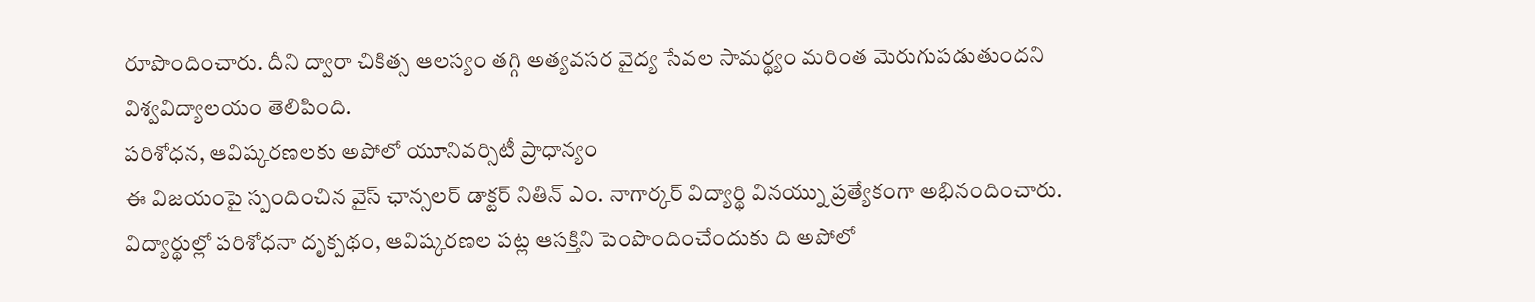రూపొందించారు. దీని ద్వారా చికిత్స ఆలస్యం తగ్గి అత్యవసర వైద్య సేవల సామర్థ్యం మరింత మెరుగుపడుతుందని విశ్వవిద్యాలయం తెలిపింది.
పరిశోధన, ఆవిష్కరణలకు అపోలో యూనివర్సిటీ ప్రాధాన్యం
ఈ విజయంపై స్పందించిన వైస్ ఛాన్సలర్ డాక్టర్ నితిన్ ఎం. నాగార్కర్ విద్యార్థి వినయ్ను ప్రత్యేకంగా అభినందించారు. విద్యార్థుల్లో పరిశోధనా దృక్పథం, ఆవిష్కరణల పట్ల ఆసక్తిని పెంపొందించేందుకు ది అపోలో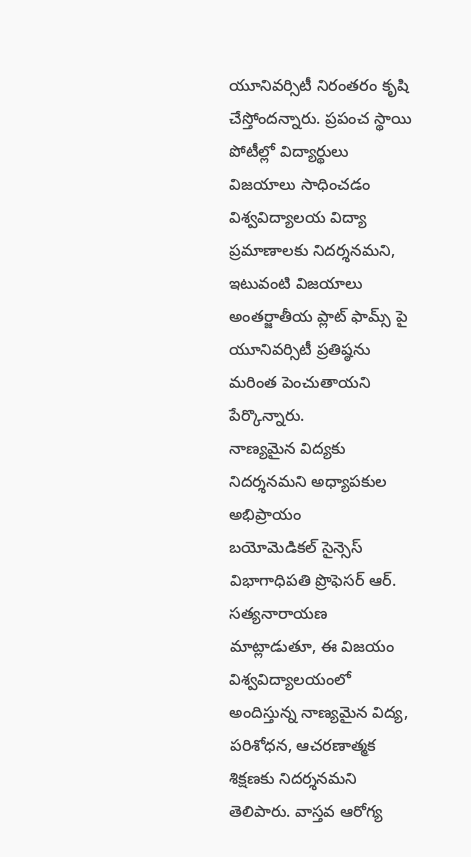యూనివర్సిటీ నిరంతరం కృషి చేస్తోందన్నారు. ప్రపంచ స్థాయి పోటీల్లో విద్యార్థులు విజయాలు సాధించడం విశ్వవిద్యాలయ విద్యా ప్రమాణాలకు నిదర్శనమని, ఇటువంటి విజయాలు అంతర్జాతీయ ప్లాట్ ఫామ్స్ పై యూనివర్సిటీ ప్రతిష్ఠను మరింత పెంచుతాయని పేర్కొన్నారు.
నాణ్యమైన విద్యకు నిదర్శనమని అధ్యాపకుల అభిప్రాయం
బయోమెడికల్ సైన్సెస్ విభాగాధిపతి ప్రొఫెసర్ ఆర్. సత్యనారాయణ మాట్లాడుతూ, ఈ విజయం విశ్వవిద్యాలయంలో అందిస్తున్న నాణ్యమైన విద్య, పరిశోధన, ఆచరణాత్మక శిక్షణకు నిదర్శనమని తెలిపారు. వాస్తవ ఆరోగ్య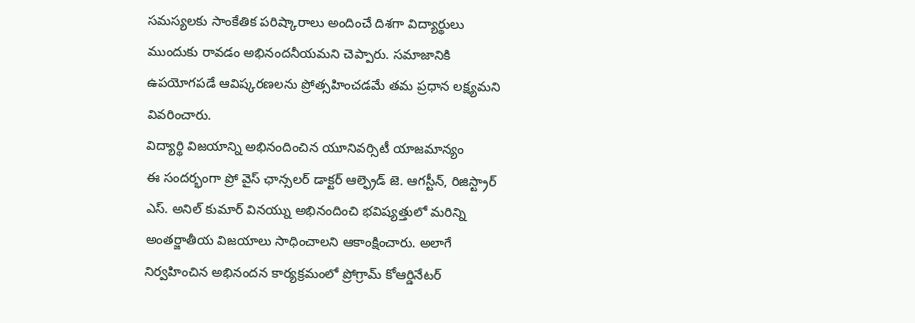సమస్యలకు సాంకేతిక పరిష్కారాలు అందించే దిశగా విద్యార్థులు ముందుకు రావడం అభినందనీయమని చెప్పారు. సమాజానికి ఉపయోగపడే ఆవిష్కరణలను ప్రోత్సహించడమే తమ ప్రధాన లక్ష్యమని వివరించారు.
విద్యార్థి విజయాన్ని అభినందించిన యూనివర్సిటీ యాజమాన్యం
ఈ సందర్భంగా ప్రో వైస్ ఛాన్సలర్ డాక్టర్ ఆల్ఫ్రెడ్ జె. ఆగస్టీన్, రిజిస్ట్రార్ ఎస్. అనిల్ కుమార్ వినయ్ను అభినందించి భవిష్యత్తులో మరిన్ని అంతర్జాతీయ విజయాలు సాధించాలని ఆకాంక్షించారు. అలాగే నిర్వహించిన అభినందన కార్యక్రమంలో ప్రోగ్రామ్ కోఆర్డినేటర్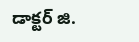డాక్టర్ జి.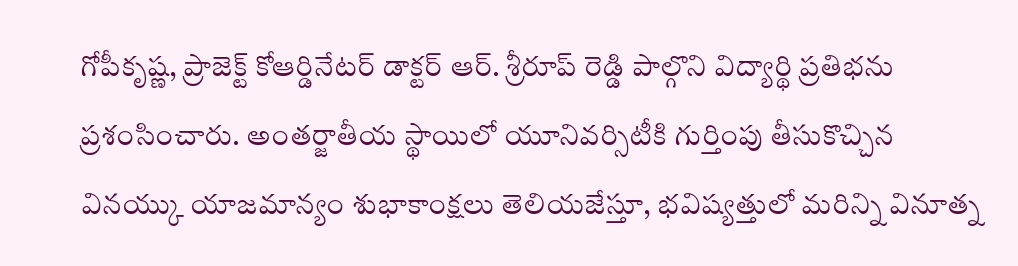గోపీకృష్ణ, ప్రాజెక్ట్ కోఆర్డినేటర్ డాక్టర్ ఆర్. శ్రీరూప్ రెడ్డి పాల్గొని విద్యార్థి ప్రతిభను ప్రశంసించారు. అంతర్జాతీయ స్థాయిలో యూనివర్సిటీకి గుర్తింపు తీసుకొచ్చిన వినయ్కు యాజమాన్యం శుభాకాంక్షలు తెలియజేస్తూ, భవిష్యత్తులో మరిన్ని వినూత్న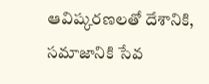ఆవిష్కరణలతో దేశానికి, సమాజానికి సేవ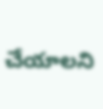చేయాలని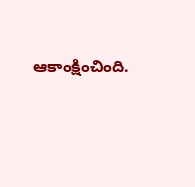ఆకాంక్షించింది.